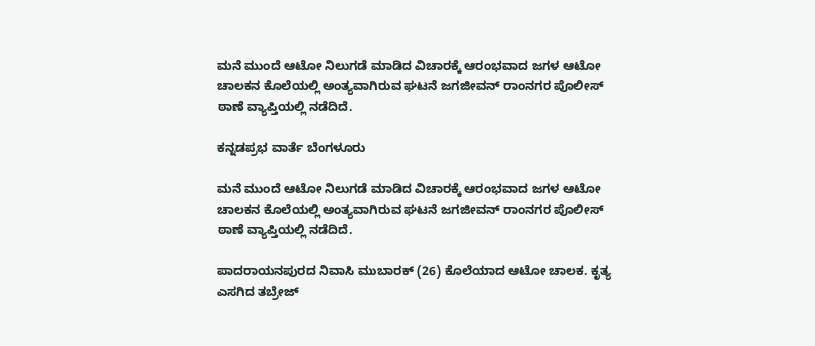ಮನೆ ಮುಂದೆ ಆಟೋ ನಿಲುಗಡೆ ಮಾಡಿದ ವಿಚಾರಕ್ಕೆ ಆರಂಭವಾದ ಜಗಳ ಆಟೋ ಚಾಲಕನ ಕೊಲೆಯಲ್ಲಿ ಅಂತ್ಯವಾಗಿರುವ ಘಟನೆ ಜಗಜೀವನ್‌ ರಾಂನಗರ ಪೊಲೀಸ್‌ ಠಾಣೆ ವ್ಯಾಪ್ತಿಯಲ್ಲಿ ನಡೆದಿದೆ.

ಕನ್ನಡಪ್ರಭ ವಾರ್ತೆ ಬೆಂಗಳೂರು

ಮನೆ ಮುಂದೆ ಆಟೋ ನಿಲುಗಡೆ ಮಾಡಿದ ವಿಚಾರಕ್ಕೆ ಆರಂಭವಾದ ಜಗಳ ಆಟೋ ಚಾಲಕನ ಕೊಲೆಯಲ್ಲಿ ಅಂತ್ಯವಾಗಿರುವ ಘಟನೆ ಜಗಜೀವನ್‌ ರಾಂನಗರ ಪೊಲೀಸ್‌ ಠಾಣೆ ವ್ಯಾಪ್ತಿಯಲ್ಲಿ ನಡೆದಿದೆ.

ಪಾದರಾಯನಪುರದ ನಿವಾಸಿ ಮುಬಾರಕ್‌ (26) ಕೊಲೆಯಾದ ಆಟೋ ಚಾಲಕ. ಕೃತ್ಯ ಎಸಗಿದ ತಬ್ರೇಜ್‌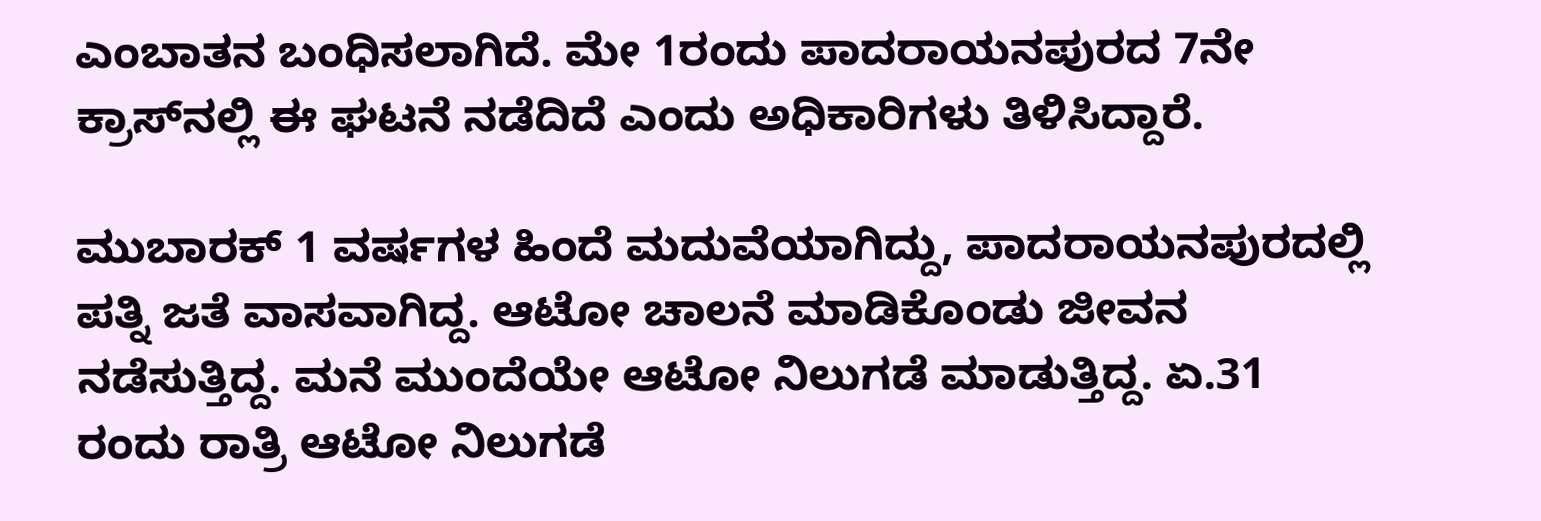ಎಂಬಾತನ ಬಂಧಿಸಲಾಗಿದೆ. ಮೇ 1ರಂದು ಪಾದರಾಯನಪುರದ 7ನೇ ಕ್ರಾಸ್‌ನಲ್ಲಿ ಈ ಘಟನೆ ನಡೆದಿದೆ ಎಂದು ಅಧಿಕಾರಿಗಳು ತಿಳಿಸಿದ್ದಾರೆ.

ಮುಬಾರಕ್‌ 1 ವರ್ಷಗಳ ಹಿಂದೆ ಮದುವೆಯಾಗಿದ್ದು, ಪಾದರಾಯನಪುರದಲ್ಲಿ ಪತ್ನಿ ಜತೆ ವಾಸವಾಗಿದ್ದ. ಆಟೋ ಚಾಲನೆ ಮಾಡಿಕೊಂಡು ಜೀವನ ನಡೆಸುತ್ತಿದ್ದ. ಮನೆ ಮುಂದೆಯೇ ಆಟೋ ನಿಲುಗಡೆ ಮಾಡುತ್ತಿದ್ದ. ಏ.31 ರಂದು ರಾತ್ರಿ ಆಟೋ ನಿಲುಗಡೆ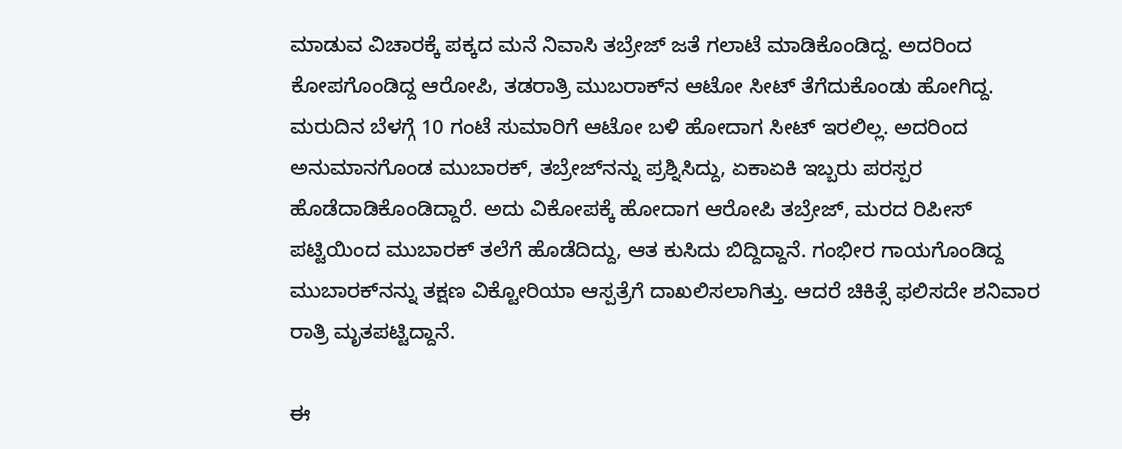ಮಾಡುವ ವಿಚಾರಕ್ಕೆ ಪಕ್ಕದ ಮನೆ ನಿವಾಸಿ ತಬ್ರೇಜ್‌ ಜತೆ ಗಲಾಟೆ ಮಾಡಿಕೊಂಡಿದ್ದ. ಅದರಿಂದ ಕೋಪಗೊಂಡಿದ್ದ ಆರೋಪಿ, ತಡರಾತ್ರಿ ಮುಬರಾಕ್‌ನ ಆಟೋ ಸೀಟ್‌ ತೆಗೆದುಕೊಂಡು ಹೋಗಿದ್ದ. ಮರುದಿನ ಬೆಳಗ್ಗೆ 10 ಗಂಟೆ ಸುಮಾರಿಗೆ ಆಟೋ ಬಳಿ ಹೋದಾಗ ಸೀಟ್ ಇರಲಿಲ್ಲ. ಅದರಿಂದ ಅನುಮಾನಗೊಂಡ ಮುಬಾರಕ್‌, ತಬ್ರೇಜ್‌ನನ್ನು ಪ್ರಶ್ನಿಸಿದ್ದು, ಏಕಾಏಕಿ ಇಬ್ಬರು ಪರಸ್ಪರ ಹೊಡೆದಾಡಿಕೊಂಡಿದ್ದಾರೆ. ಅದು ವಿಕೋಪಕ್ಕೆ ಹೋದಾಗ ಆರೋಪಿ ತಬ್ರೇಜ್‌, ಮರದ ರಿಪೀಸ್‌ ಪಟ್ಟಿಯಿಂದ ಮುಬಾರಕ್‌ ತಲೆಗೆ ಹೊಡೆದಿದ್ದು, ಆತ ಕುಸಿದು ಬಿದ್ದಿದ್ದಾನೆ. ಗಂಭೀರ ಗಾಯಗೊಂಡಿದ್ದ ಮುಬಾರಕ್‌ನನ್ನು ತಕ್ಷಣ ವಿಕ್ಟೋರಿಯಾ ಆಸ್ಪತ್ರೆಗೆ ದಾಖಲಿಸಲಾಗಿತ್ತು. ಆದರೆ ಚಿಕಿತ್ಸೆ ಫಲಿಸದೇ ಶನಿವಾರ ರಾತ್ರಿ ಮೃತಪಟ್ಟಿದ್ದಾನೆ.

ಈ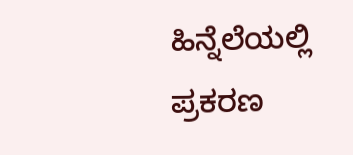ಹಿನ್ನೆಲೆಯಲ್ಲಿ ಪ್ರಕರಣ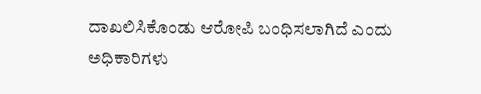ದಾಖಲಿಸಿಕೊಂಡು ಆರೋಪಿ ಬಂಧಿಸಲಾಗಿದೆ ಎಂದು ಅಧಿಕಾರಿಗಳು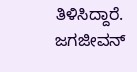ತಿಳಿಸಿದ್ದಾರೆ. ಜಗಜೀವನ್‌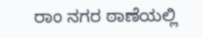ರಾಂ ನಗರ ಠಾಣೆಯಲ್ಲಿ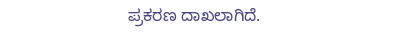ಪ್ರಕರಣ ದಾಖಲಾಗಿದೆ.